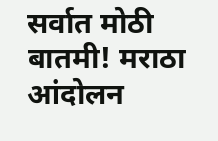सर्वात मोठी बातमी! मराठा आंदोलन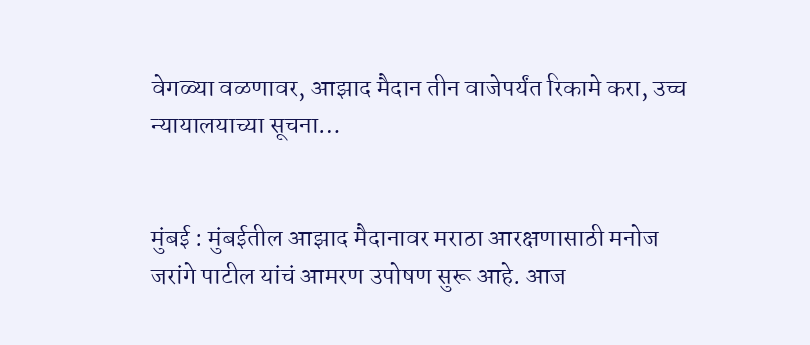वेगळ्या वळणावर, आझाद मैदान तीन वाजेपर्यंत रिकामे करा, उच्च न्यायालयाच्या सूचना…


मुंबई : मुंबईतील आझाद मैदानावर मराठा आरक्षणासाठी मनोज जरांगे पाटील यांचं आमरण उपोषण सुरू आहे. आज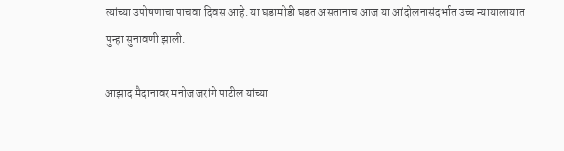त्यांच्या उपोषणाचा पाचवा दिवस आहे. या घडामोडी घडत असतानाच आज या आंदोलनासंदर्भात उच्च न्यायालायात पुन्हा सुनावणी झाली.

आझाद मैदानावर मनोज जरांगे पाटील यांच्या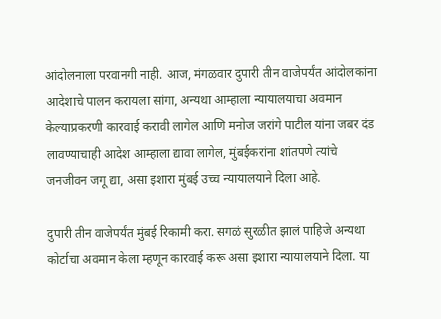आंदोलनाला परवानगी नाही. आज, मंगळवार दुपारी तीन वाजेपर्यंत आंदोलकांना आदेशाचे पालन करायला सांगा, अन्यथा आम्हाला न्यायालयाचा अवमान केल्याप्रकरणी कारवाई करावी लागेल आणि मनोज जरांगे पाटील यांना जबर दंड लावण्याचाही आदेश आम्हाला द्यावा लागेल, मुंबईकरांना शांतपणे त्यांचे जनजीवन जगू द्या, असा इशारा मुंबई उच्च न्यायालयाने दिला आहे.

दुपारी तीन वाजेपर्यंत मुंबई रिकामी करा. सगळं सुरळीत झालं पाहिजे अन्यथा कोर्टाचा अवमान केला म्हणून कारवाई करू असा इशारा न्यायालयाने दिला. या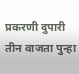प्रकरणी दुपारी तीन वाजता पुन्हा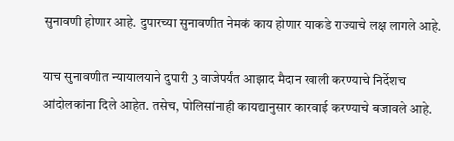सुनावणी होणार आहे. दुपारच्या सुनावणीत नेमकं काय होणार याकडे राज्याचे लक्ष लागले आहे.

याच सुनावणीत न्यायालयाने दुपारी 3 वाजेपर्यंत आझाद मैदान खाली करण्याचे निर्देशच आंदोलकांना दिले आहेत. तसेच, पोलिसांनाही कायद्यानुसार कारवाई करण्याचे बजावले आहे.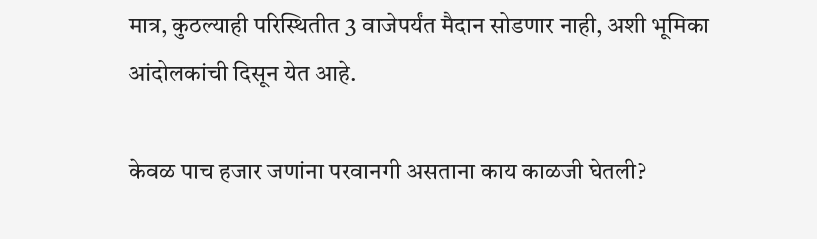मात्र, कुठल्याही परिस्थितीत 3 वाजेपर्यंत मैदान सोडणार नाही, अशी भूमिका आंदोलकांची दिसून येत आहे.

केवळ पाच हजार जणांना परवानगी असताना काय काळजी घेतली?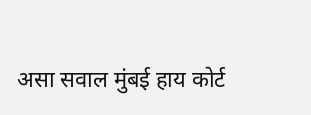असा सवाल मुंबई हाय कोर्ट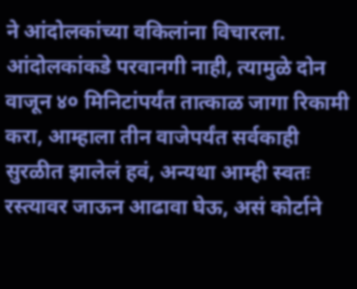ने आंदोलकांच्या वकिलांना विचारला. आंदोलकांकडे परवानगी नाही, त्यामुळे दोन वाजून ४० मिनिटांपर्यंत तात्काळ जागा रिकामी करा, आम्हाला तीन वाजेपर्यंत सर्वकाही सुरळीत झालेलं हवं, अन्यथा आम्ही स्वतः रस्त्यावर जाऊन आढावा घेऊ, असं कोर्टाने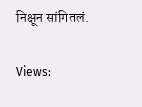निक्षून सांगितलं.

Views: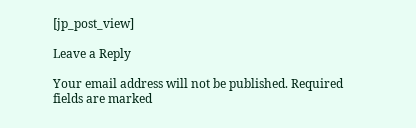[jp_post_view]

Leave a Reply

Your email address will not be published. Required fields are marked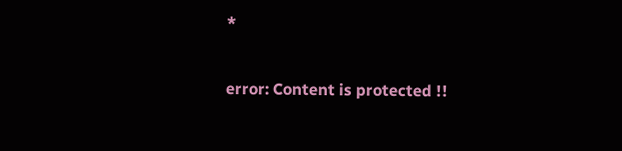*

error: Content is protected !!